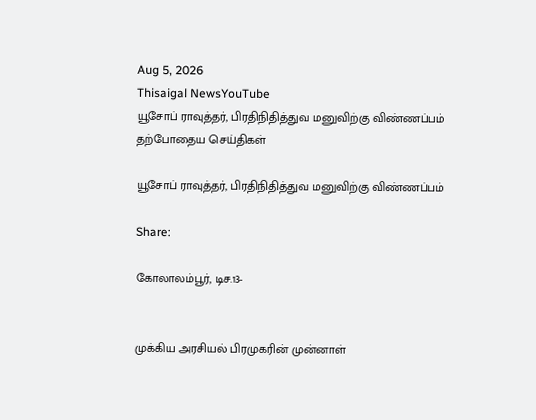Aug 5, 2026
Thisaigal NewsYouTube
யூசோப் ராவுத்தர், பிரதிநிதித்துவ மனுவிற்கு விண்ணப்பம்
தற்போதைய செய்திகள்

யூசோப் ராவுத்தர், பிரதிநிதித்துவ மனுவிற்கு விண்ணப்பம்

Share:

கோலாலம்பூர், டிச.13-


முக்கிய அரசியல் பிரமுகரின் முன்னாள்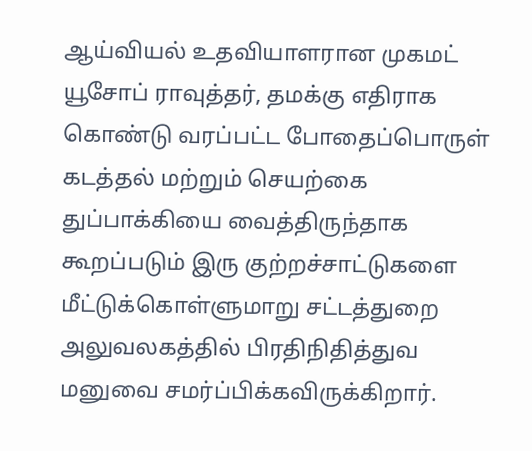ஆய்வியல் உதவியாளரான முகமட் யூசோப் ராவுத்தர், தமக்கு எதிராக கொண்டு வரப்பட்ட போதைப்பொருள் கடத்தல் மற்றும் செயற்கை துப்பாக்கியை வைத்திருந்தாக கூறப்படும் இரு குற்றச்சாட்டுகளை மீட்டுக்கொள்ளுமாறு சட்டத்துறை அலுவலகத்தில் பிரதிநிதித்துவ மனுவை சமர்ப்பிக்கவிருக்கிறார்.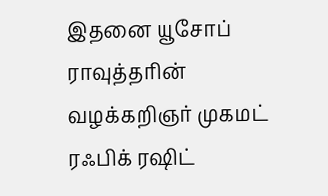இதனை யூசோப் ராவுத்தரின் வழக்கறிஞர் முகமட் ரஃபிக் ரஷிட்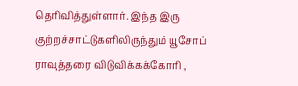தெரிவித்துள்ளார். இந்த இரு குற்றச்சாட்டுகளிலிருந்தும் யூசோப் ராவுத்தரை விடுவிக்கக்கோரி ,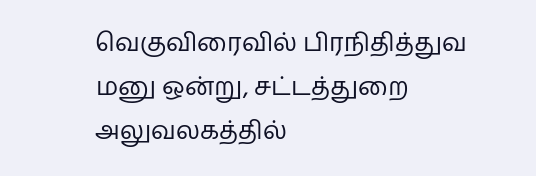வெகுவிரைவில் பிரநிதித்துவ மனு ஒன்று, சட்டத்துறை அலுவலகத்தில்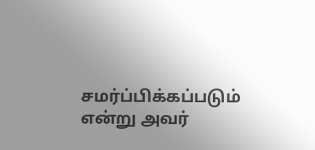சமர்ப்பிக்கப்படும் என்று அவர்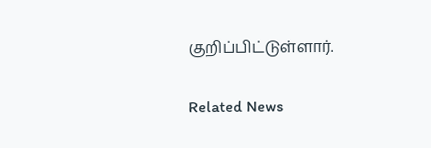குறிப்பிட்டுள்ளார்.

Related News